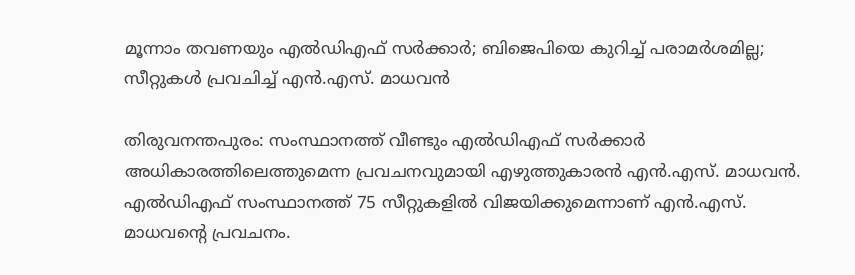മൂന്നാം തവണയും എൽഡിഎഫ് സർക്കാർ; ബിജെപിയെ കുറിച്ച് പരാമർശമില്ല; സീറ്റുകൾ പ്രവചിച്ച് എൻ.എസ്. മാധവൻ

തിരുവനന്തപുരം: സംസ്ഥാനത്ത് വീണ്ടും എൽഡിഎഫ് സർക്കാർ അധികാരത്തിലെത്തുമെന്ന പ്രവചനവുമായി എഴുത്തുകാരൻ എൻ.എസ്. മാധവൻ. എൽഡിഎഫ് സംസ്ഥാനത്ത് 75 സീറ്റുകളിൽ വിജയിക്കുമെന്നാണ് എൻ.എസ്. മാധവന്‍റെ പ്രവചനം.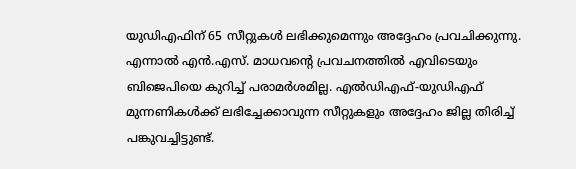യുഡിഎഫിന് 65 സീറ്റുകൾ ലഭിക്കുമെന്നും അദ്ദേഹം പ്രവചിക്കുന്നു. എന്നാൽ എൻ.എസ്. മാധവന്‍റെ പ്രവചനത്തിൽ എവിടെയും ബിജെപിയെ കുറിച്ച് പരാമർശമില്ല. എൽഡിഎഫ്-യുഡിഎഫ് മുന്നണികൾക്ക് ലഭിച്ചേക്കാവുന്ന സീറ്റുകളും അദ്ദേഹം ജില്ല തിരിച്ച് പങ്കുവച്ചിട്ടുണ്ട്.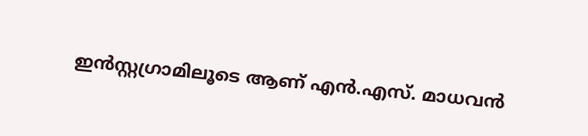ഇൻസ്റ്റഗ്രാമിലൂടെ ആണ് എൻ.എസ്. മാധവൻ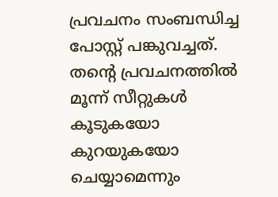പ്രവചനം സംബന്ധിച്ച പോസ്റ്റ് പങ്കുവച്ചത്. തന്‍റെ പ്രവചനത്തിൽ മൂന്ന് സീറ്റുകൾ കൂടുകയോ കുറയുകയോ ചെയ്യാമെന്നും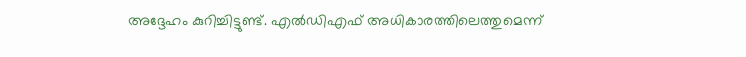അദ്ദേഹം കുറിച്ചിട്ടുണ്ട്. എൽഡിഎഫ് അധികാരത്തിലെത്തുമെന്ന്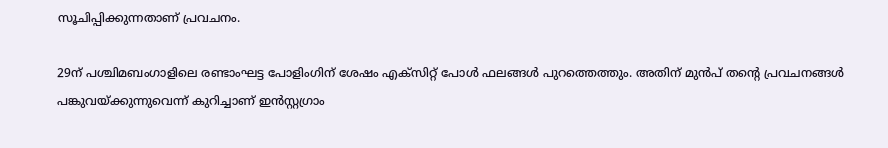സൂചിപ്പിക്കുന്നതാണ് പ്രവചനം.

29ന് പശ്ചിമബംഗാളിലെ രണ്ടാംഘട്ട പോളിംഗിന് ശേഷം എക്സിറ്റ് പോൾ ഫലങ്ങൾ പുറത്തെത്തും. അതിന് മുൻപ് തന്‍റെ പ്രവചനങ്ങൾ പങ്കുവയ്ക്കുന്നുവെന്ന് കുറിച്ചാണ് ഇൻസ്റ്റഗ്രാം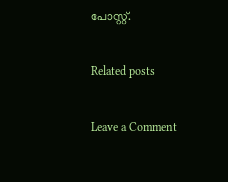പോസ്റ്റ്.

Related posts

Leave a Comment